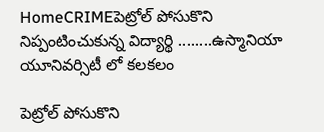HomeCRIMEపెట్రోల్ పోసుకొని నిప్పంటించుకున్న విద్యార్థి ........ఉస్మానియా యూనివర్సిటీ లో కలకలం

పెట్రోల్ పోసుకొని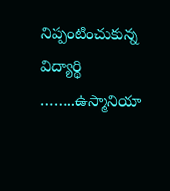నిప్పంటించుకున్న విద్యార్థి ……..ఉస్మానియా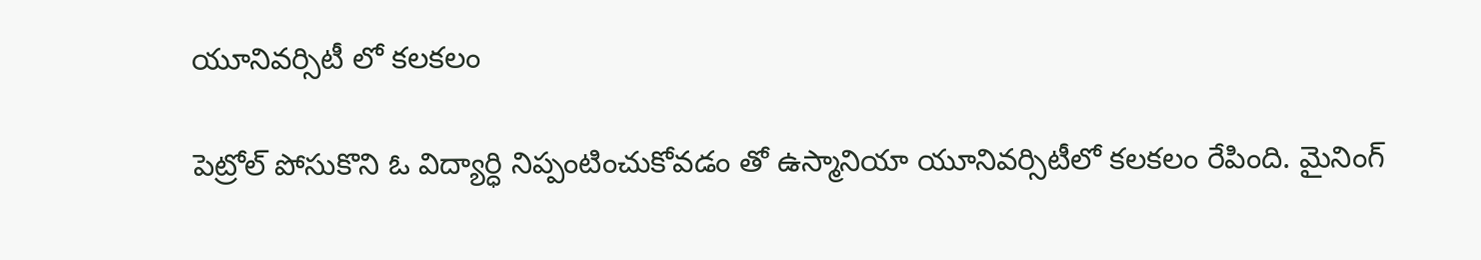యూనివర్సిటీ లో కలకలం

పెట్రోల్ పోసుకొని ఓ విద్యార్ధి నిప్పంటించుకోవడం తో ఉస్మానియా యూనివర్సిటీలో కలకలం రేపింది. మైనింగ్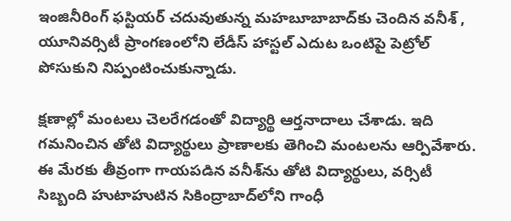ఇంజినీరింగ్ ఫస్టియర్ చదువుతున్న మహబూబాబాద్‌కు చెందిన వనీశ్ , యూనివర్సిటీ ప్రాంగణంలోని లేడీస్ హాస్టల్ ఎదుట ఒంటిపై పెట్రోల్ పోసుకుని నిప్పంటించుకున్నాడు.

క్షణాల్లో మంటలు చెలరేగడంతో విద్యార్థి ఆర్తనాదాలు చేశాడు. ఇది గమనించిన తోటి విద్యార్థులు ప్రాణాలకు తెగించి మంటలను ఆర్పివేశారు. ఈ మేరకు తీవ్రంగా గాయపడిన వనీశ్‌ను తోటి విద్యార్థులు, వర్సిటీ సిబ్బంది హుటాహుటిన సికింద్రాబాద్‌లోని గాంధీ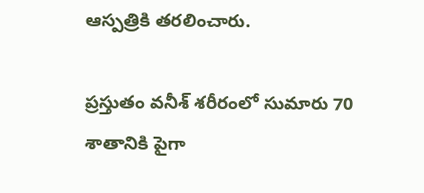ఆస్పత్రికి తరలించారు.

ప్రస్తుతం వనీశ్ శరీరంలో సుమారు 70 శాతానికి పైగా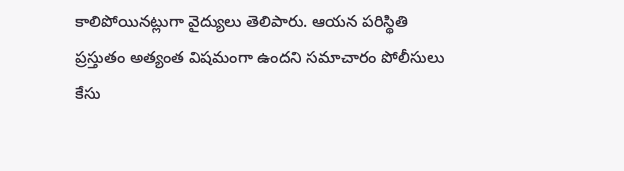కాలిపోయినట్లుగా వైద్యులు తెలిపారు. ఆయన పరిస్థితి ప్రస్తుతం అత్యంత విషమంగా ఉందని సమాచారం పోలీసులు కేసు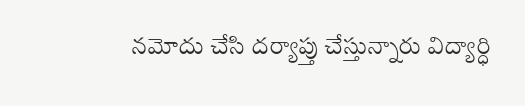నమోదు చేసి దర్యాప్తు చేస్తున్నారు విద్యార్ధి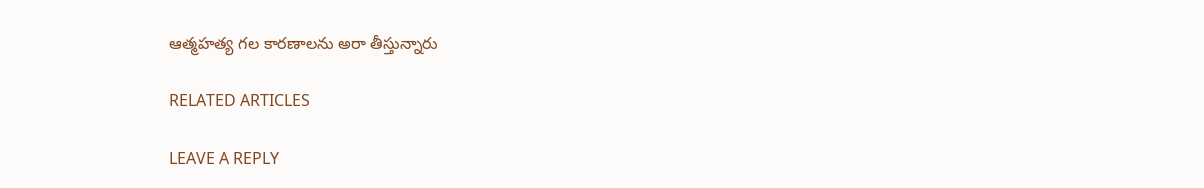ఆత్మహత్య గల కారణాలను అరా తీస్తున్నారు

RELATED ARTICLES

LEAVE A REPLY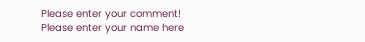Please enter your comment!
Please enter your name here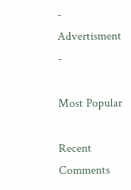- Advertisment -

Most Popular

Recent Comments